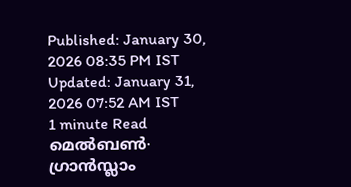Published: January 30, 2026 08:35 PM IST Updated: January 31, 2026 07:52 AM IST
1 minute Read
മെൽബൺ∙ ഗ്രാൻസ്ലാം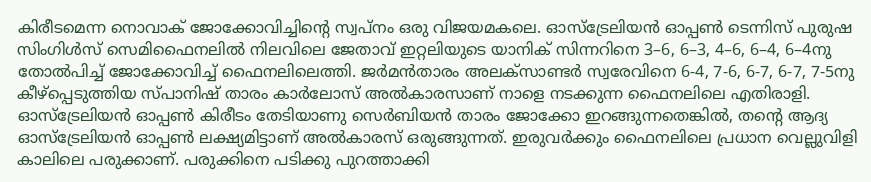കിരീടമെന്ന നൊവാക് ജോക്കോവിച്ചിന്റെ സ്വപ്നം ഒരു വിജയമകലെ. ഓസ്ട്രേലിയൻ ഓപ്പൺ ടെന്നിസ് പുരുഷ സിംഗിൾസ് സെമിഫൈനലിൽ നിലവിലെ ജേതാവ് ഇറ്റലിയുടെ യാനിക് സിന്നറിനെ 3–6, 6–3, 4–6, 6–4, 6–4നു തോൽപിച്ച് ജോക്കോവിച്ച് ഫൈനലിലെത്തി. ജർമൻതാരം അലക്സാണ്ടർ സ്വരേവിനെ 6-4, 7-6, 6-7, 6-7, 7-5നു കീഴ്പ്പെടുത്തിയ സ്പാനിഷ് താരം കാർലോസ് അൽകാരസാണ് നാളെ നടക്കുന്ന ഫൈനലിലെ എതിരാളി.
ഓസ്ട്രേലിയൻ ഓപ്പൺ കിരീടം തേടിയാണു സെർബിയൻ താരം ജോക്കോ ഇറങ്ങുന്നതെങ്കിൽ, തന്റെ ആദ്യ ഓസ്ട്രേലിയൻ ഓപ്പൺ ലക്ഷ്യമിട്ടാണ് അൽകാരസ് ഒരുങ്ങുന്നത്. ഇരുവർക്കും ഫൈനലിലെ പ്രധാന വെല്ലുവിളി കാലിലെ പരുക്കാണ്. പരുക്കിനെ പടിക്കു പുറത്താക്കി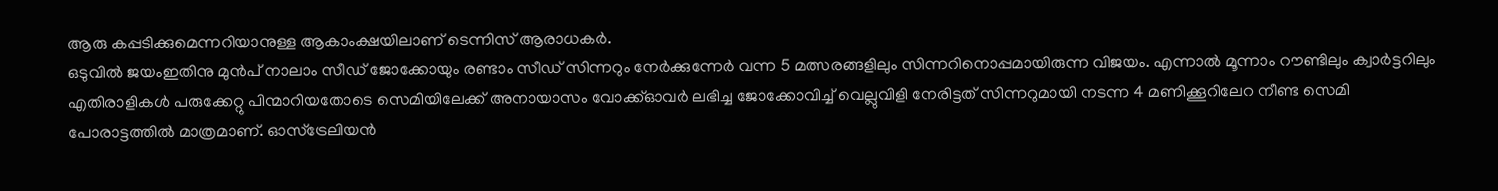ആരു കപ്പടിക്കുമെന്നറിയാനുള്ള ആകാംക്ഷയിലാണ് ടെന്നിസ് ആരാധകർ.
ഒടുവിൽ ജയംഇതിനു മുൻപ് നാലാം സീഡ് ജോക്കോയും രണ്ടാം സീഡ് സിന്നറും നേർക്കുന്നേർ വന്ന 5 മത്സരങ്ങളിലും സിന്നറിനൊപ്പമായിരുന്ന വിജയം. എന്നാൽ മൂന്നാം റൗണ്ടിലും ക്വാർട്ടറിലും എതിരാളികൾ പരുക്കേറ്റു പിന്മാറിയതോടെ സെമിയിലേക്ക് അനായാസം വോക്ക്ഓവർ ലഭിച്ച ജോക്കോവിച്ച് വെല്ലുവിളി നേരിട്ടത് സിന്നറുമായി നടന്ന 4 മണിക്കൂറിലേറ നീണ്ട സെമി പോരാട്ടത്തിൽ മാത്രമാണ്. ഓസ്ട്രേലിയൻ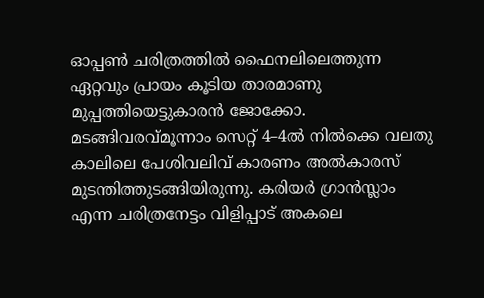ഓപ്പൺ ചരിത്രത്തിൽ ഫൈനലിലെത്തുന്ന ഏറ്റവും പ്രായം കൂടിയ താരമാണു മുപ്പത്തിയെട്ടുകാരൻ ജോക്കോ.
മടങ്ങിവരവ്മൂന്നാം സെറ്റ് 4–4ൽ നിൽക്കെ വലതു കാലിലെ പേശിവലിവ് കാരണം അൽകാരസ് മുടന്തിത്തുടങ്ങിയിരുന്നു. കരിയർ ഗ്രാൻസ്ലാം എന്ന ചരിത്രനേട്ടം വിളിപ്പാട് അകലെ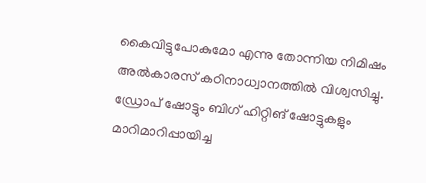കൈവിട്ടുപോകുമോ എന്നു തോന്നിയ നിമിഷം അൽകാരസ് കഠിനാധ്വാനത്തിൽ വിശ്വസിച്ചു. ഡ്രോപ് ഷോട്ടും ബിഗ് ഹിറ്റിങ് ഷോട്ടുകളും മാറിമാറിപ്പായിച്ച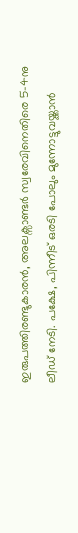ഇരുപത്തിരണ്ടുകാരൻ, അലക്സാണ്ടർ സ്വരേവിനെതിരെ 5-4നു ലീഡ് നേടി. പക്ഷേ, പിന്നീട് ഒരടി പോലും മുന്നോട്ടുവയ്ക്കാൻ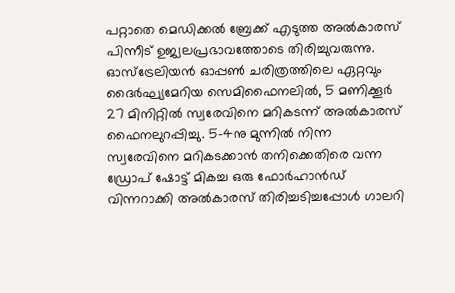പറ്റാതെ മെഡിക്കൽ ബ്രേക്ക് എടുത്ത അൽകാരസ് പിന്നീട് ഉജ്വലപ്രഭാവത്തോടെ തിരിച്ചുവരുന്നു.
ഓസ്ട്രേലിയൻ ഓപ്പൺ ചരിത്രത്തിലെ ഏറ്റവും ദൈർഘ്യമേറിയ സെമിഫൈനലിൽ, 5 മണിക്കൂർ 27 മിനിറ്റിൽ സ്വരേവിനെ മറികടന്ന് അൽകാരസ് ഫൈനലുറപ്പിച്ചു. 5–4നു മുന്നിൽ നിന്ന സ്വരേവിനെ മറികടക്കാൻ തനിക്കെതിരെ വന്ന ഡ്രോപ് ഷോട്ട് മികച്ച ഒരു ഫോർഹാൻഡ് വിന്നറാക്കി അൽകാരസ് തിരിച്ചടിച്ചപ്പോൾ ഗാലറി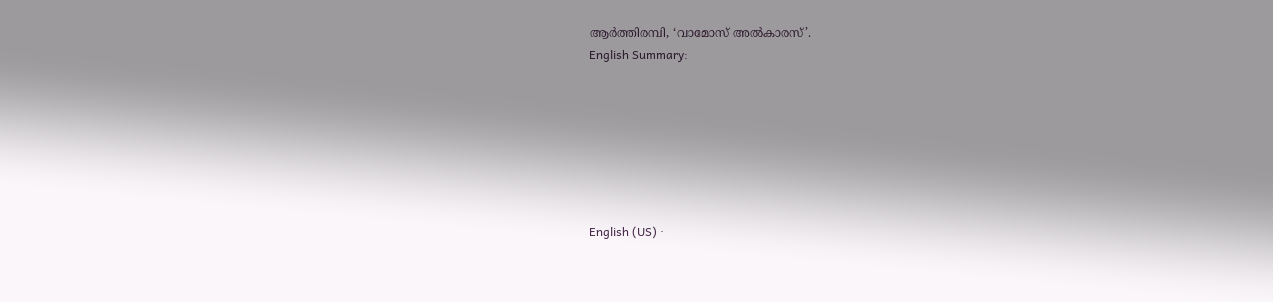ആർത്തിരമ്പി, ‘വാമോസ് അൽകാരസ്’.
English Summary:







English (US) ·